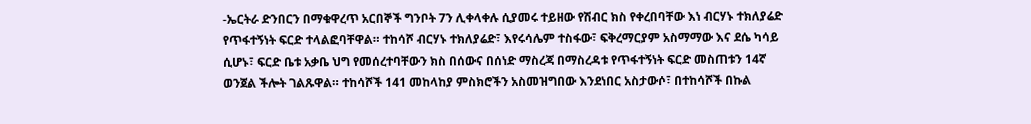-ኤርትራ ድንበርን በማቁዋረጥ አርበኞች ግንቦት 7ን ሊቀላቀሉ ሲያመሩ ተይዘው የሽብር ክስ የቀረበባቸው እነ ብርሃኑ ተክለያሬድ የጥፋተኝነት ፍርድ ተላልፎባቸዋል። ተከሳሾ ብርሃኑ ተክለያሬድ፣ እየሩሳሌም ተስፋው፣ ፍቅረማርያም አስማማው እና ደሴ ካሳይ ሲሆኑ፣ ፍርድ ቤቱ አቃቤ ህግ የመሰረተባቸውን ክስ በሰውና በሰነድ ማስረጃ በማስረዳቱ የጥፋተኝነት ፍርድ መስጠቱን 14ኛ ወንጀል ችሎት ገልጹዋል። ተከሳሾች 141 መከላከያ ምስክሮችን አስመዝግበው እንደነበር አስታውሶ፣ በተከሳሾች በኩል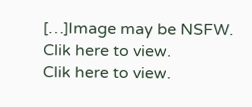[…]Image may be NSFW.
Clik here to view.
Clik here to view.